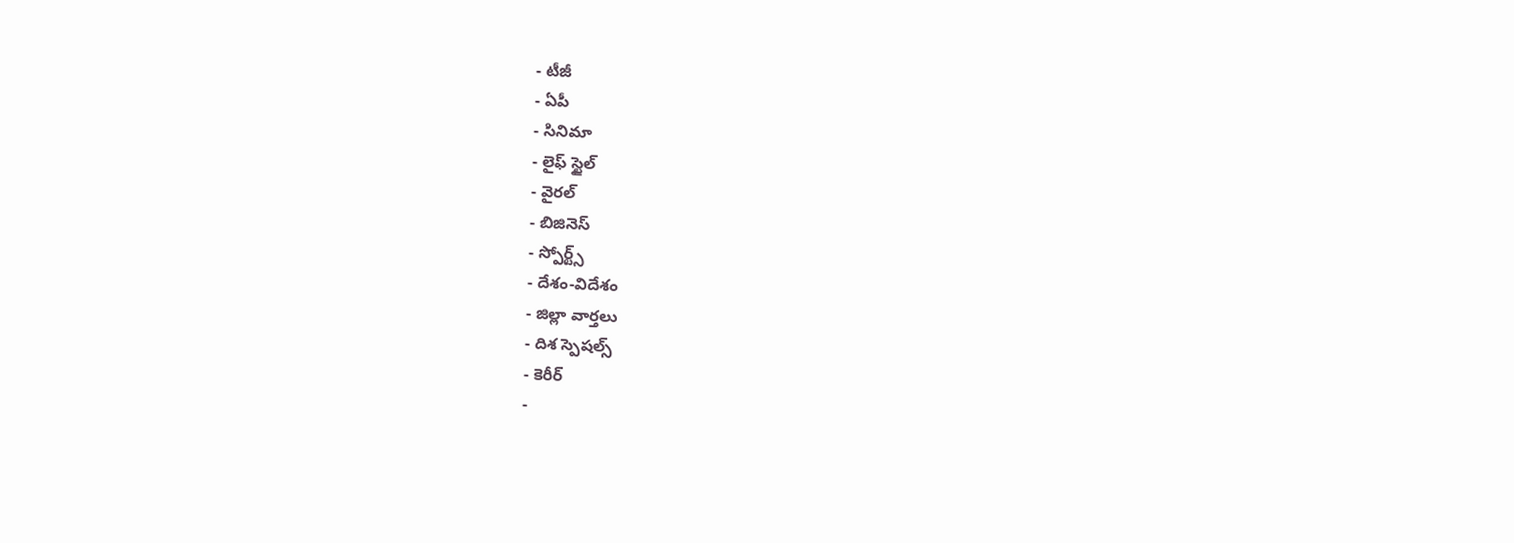- టీజీ
- ఏపీ
- సినిమా
- లైఫ్ స్టైల్
- వైరల్
- బిజినెస్
- స్పోర్ట్స్
- దేశం-విదేశం
- జిల్లా వార్తలు
- దిశ స్పెషల్స్
- కెరీర్
-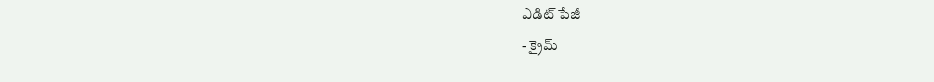ఎడిట్ పేజీ
- క్రైమ్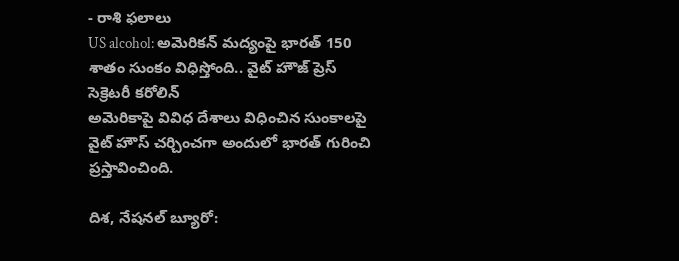- రాశి ఫలాలు
US alcohol: అమెరికన్ మద్యంపై భారత్ 150 శాతం సుంకం విధిస్తోంది.. వైట్ హౌజ్ ప్రెస్ సెక్రెటరీ కరోలిన్
అమెరికాపై వివిధ దేశాలు విధించిన సుంకాలపై వైట్ హౌస్ చర్చించగా అందులో భారత్ గురించి ప్రస్తావించింది.

దిశ, నేషనల్ బ్యూరో: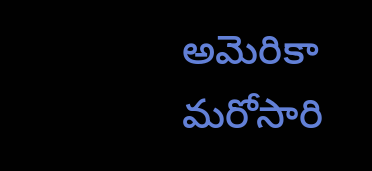అమెరికా మరోసారి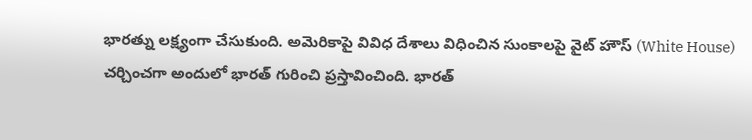భారత్ను లక్ష్యంగా చేసుకుంది. అమెరికాపై వివిధ దేశాలు విధించిన సుంకాలపై వైట్ హౌస్ (White House) చర్చించగా అందులో భారత్ గురించి ప్రస్తావించింది. భారత్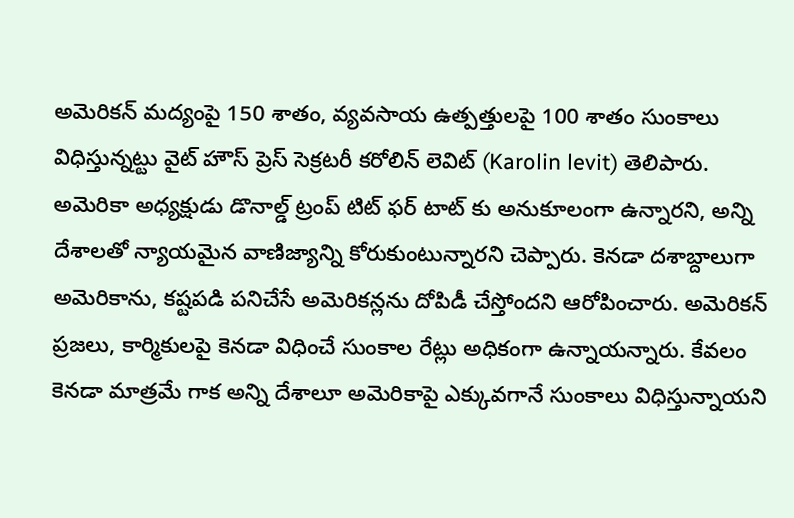అమెరికన్ మద్యంపై 150 శాతం, వ్యవసాయ ఉత్పత్తులపై 100 శాతం సుంకాలు విధిస్తున్నట్టు వైట్ హౌస్ ప్రెస్ సెక్రటరీ కరోలిన్ లెవిట్ (Karolin levit) తెలిపారు. అమెరికా అధ్యక్షుడు డొనాల్డ్ ట్రంప్ టిట్ ఫర్ టాట్ కు అనుకూలంగా ఉన్నారని, అన్ని దేశాలతో న్యాయమైన వాణిజ్యాన్ని కోరుకుంటున్నారని చెప్పారు. కెనడా దశాబ్దాలుగా అమెరికాను, కష్టపడి పనిచేసే అమెరికన్లను దోపిడీ చేస్తోందని ఆరోపించారు. అమెరికన్ ప్రజలు, కార్మికులపై కెనడా విధించే సుంకాల రేట్లు అధికంగా ఉన్నాయన్నారు. కేవలం కెనడా మాత్రమే గాక అన్ని దేశాలూ అమెరికాపై ఎక్కువగానే సుంకాలు విధిస్తున్నాయని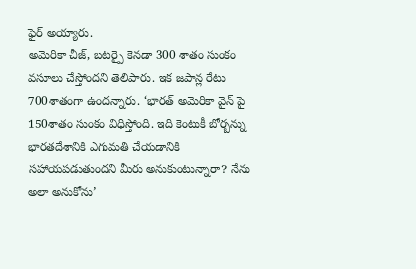ఫైర్ అయ్యారు.
అమెరికా చీజ్, బటర్పై కెనడా 300 శాతం సుంకం వసూలు చేస్తోందని తెలిపారు. ఇక జపాన్ల రేటు 700శాతంగా ఉందన్నారు. ‘భారత్ అమెరికా వైన్ పై 150శాతం సుంకం విధిస్తోంది. ఇది కెంటుకీ బోర్బన్ను భారతదేశానికి ఎగుమతి చేయడానికి సహాయపడుతుందని మీరు అనుకుంటున్నారా? నేను అలా అనుకోను’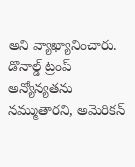అని వ్యాఖ్యానించారు. డొనాల్డ్ ట్రంప్ అన్యోన్యతను నమ్ముతారని, అమెరికన్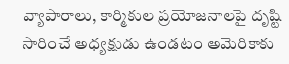వ్యాపారాలు, కార్మికుల ప్రయోజనాలపై దృష్టి సారించే అధ్యక్షుడు ఉండటం అమెరికాకు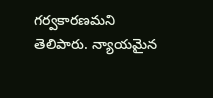గర్వకారణమని తెలిపారు. న్యాయమైన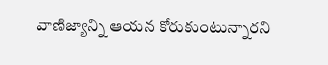వాణిజ్యాన్ని ఆయన కోరుకుంటున్నారని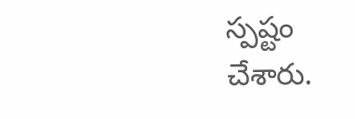స్పష్టం చేశారు.